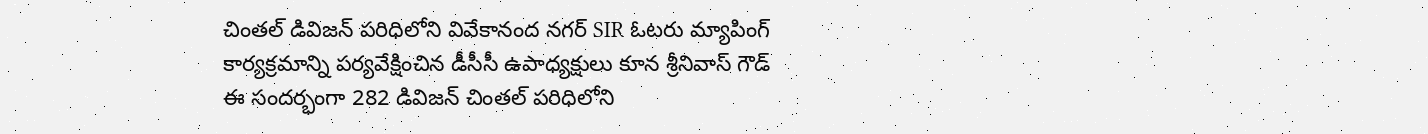చింతల్ డివిజన్ పరిధిలోని వివేకానంద నగర్ SIR ఓటరు మ్యాపింగ్ కార్యక్రమాన్ని పర్యవేక్షించిన డీసీసీ ఉపాధ్యక్షులు కూన శ్రీనివాస్ గౌడ్
ఈ సందర్భంగా 282 డివిజన్ చింతల్ పరిధిలోని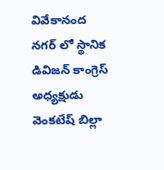వివేకానంద నగర్ లో స్థానిక డివిజన్ కాంగ్రెస్ అధ్యక్షుడు వెంకటేష్ బిల్లా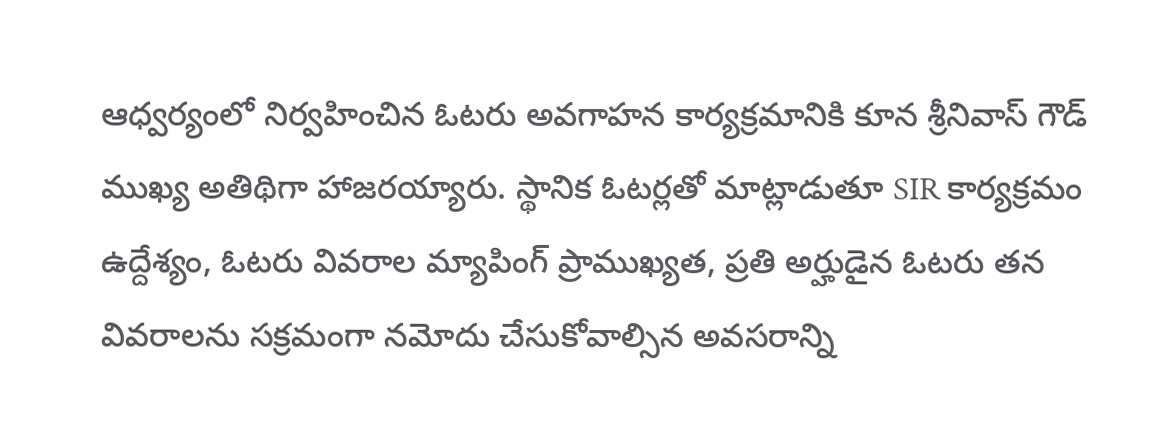ఆధ్వర్యంలో నిర్వహించిన ఓటరు అవగాహన కార్యక్రమానికి కూన శ్రీనివాస్ గౌడ్ ముఖ్య అతిథిగా హాజరయ్యారు. స్థానిక ఓటర్లతో మాట్లాడుతూ SIR కార్యక్రమం ఉద్దేశ్యం, ఓటరు వివరాల మ్యాపింగ్ ప్రాముఖ్యత, ప్రతి అర్హుడైన ఓటరు తన వివరాలను సక్రమంగా నమోదు చేసుకోవాల్సిన అవసరాన్ని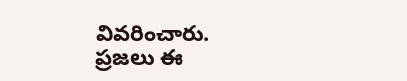వివరించారు. ప్రజలు ఈ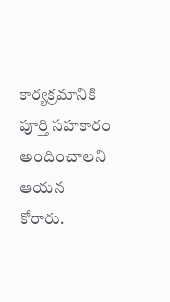కార్యక్రమానికి పూర్తి సహకారం అందించాలని ఆయన కోరారు.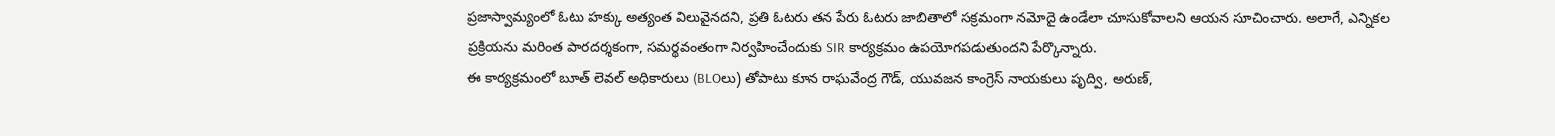ప్రజాస్వామ్యంలో ఓటు హక్కు అత్యంత విలువైనదని, ప్రతి ఓటరు తన పేరు ఓటరు జాబితాలో సక్రమంగా నమోదై ఉండేలా చూసుకోవాలని ఆయన సూచించారు. అలాగే, ఎన్నికల ప్రక్రియను మరింత పారదర్శకంగా, సమర్థవంతంగా నిర్వహించేందుకు SIR కార్యక్రమం ఉపయోగపడుతుందని పేర్కొన్నారు.
ఈ కార్యక్రమంలో బూత్ లెవల్ అధికారులు (BLOలు) తోపాటు కూన రాఘవేంద్ర గౌడ్, యువజన కాంగ్రెస్ నాయకులు పృద్వి, అరుణ్,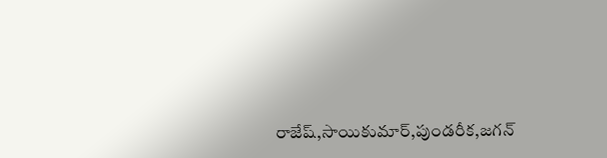రాజేష్,సాయికుమార్,పుండరీక,జగన్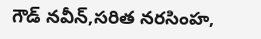గౌడ్ నవీన్,సరిత నరసింహ,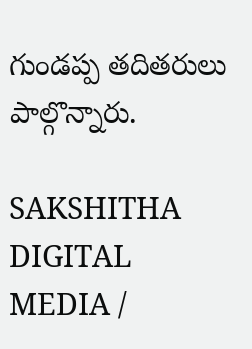గుండప్ప తదితరులు పాల్గొన్నారు.

SAKSHITHA DIGITAL MEDIA /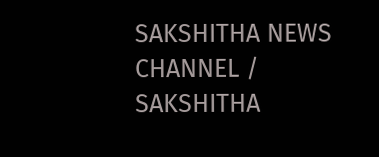SAKSHITHA NEWS CHANNEL / SAKSHITHA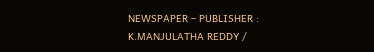NEWSPAPER – PUBLISHER : K.MANJULATHA REDDY /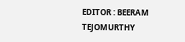EDITOR : BEERAM TEJOMURTHY